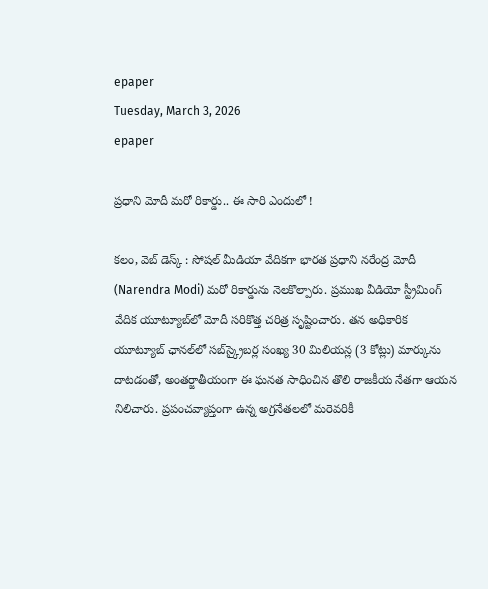epaper
Tuesday, March 3, 2026
epaper

ప్రధాని మోదీ మరో రికార్డు.. ఈ సారి ఎందులో !

కలం, వెబ్ డెస్క్ : సోషల్ మీడియా వేదికగా భారత ప్రధాని నరేంద్ర మోదీ (Narendra Modi) మరో రికార్డును నెలకొల్పారు. ప్రముఖ వీడియో స్ట్రీమింగ్‌ వేదిక యూట్యూబ్‌లో మోదీ సరికొత్త చరిత్ర సృష్టించారు. తన అధికారిక యూట్యూబ్ ఛానల్‌లో సబ్‌స్క్రైబర్ల సంఖ్య 30 మిలియన్ల (3 కోట్లు) మార్కును దాటడంతో, అంతర్జాతీయంగా ఈ ఘనత సాధించిన తొలి రాజకీయ నేతగా ఆయన నిలిచారు. ప్రపంచవ్యాప్తంగా ఉన్న అగ్రనేతలలో మరెవరికీ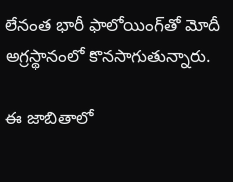లేనంత భారీ ఫాలోయింగ్‌తో మోదీ అగ్రస్థానంలో కొనసాగుతున్నారు.

ఈ జాబితాలో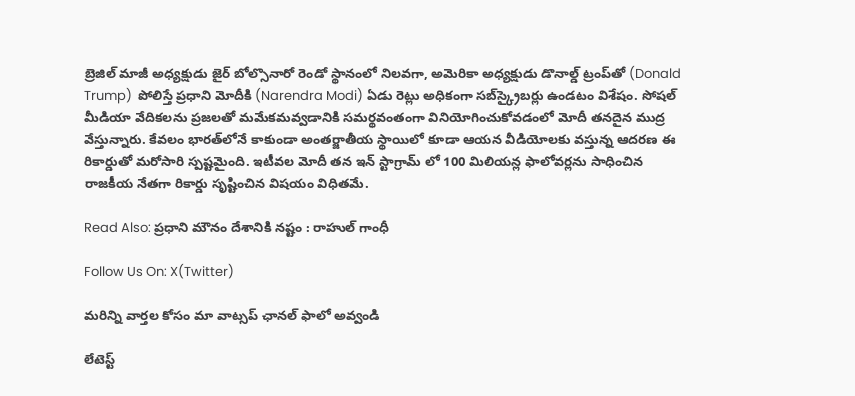బ్రెజిల్ మాజీ అధ్యక్షుడు జైర్ బోల్సొనారో రెండో స్థానంలో నిలవగా, అమెరికా అధ్యక్షుడు డొనాల్డ్ ట్రంప్‌తో (Donald Trump)  పోలిస్తే ప్రధాని మోదీకి (Narendra Modi) ఏడు రెట్లు అధికంగా సబ్‌స్క్రైబర్లు ఉండటం విశేషం. సోషల్ మీడియా వేదికలను ప్రజలతో మమేకమవ్వడానికి సమర్థవంతంగా వినియోగించుకోవడంలో మోదీ తనదైన ముద్ర వేస్తున్నారు. కేవలం భారత్‌లోనే కాకుండా అంతర్జాతీయ స్థాయిలో కూడా ఆయన వీడియోలకు వస్తున్న ఆదరణ ఈ రికార్డుతో మరోసారి స్పష్టమైంది. ఇటీవల మోదీ తన ఇన్ స్టాగ్రామ్ లో 100 మిలియన్ల ఫాలోవర్లను సాధించిన రాజకీయ నేతగా రికార్డు సృష్టించిన విషయం విధితమే.

Read Also: ప్రధాని మౌనం దేశానికి నష్టం : రాహుల్ గాంధీ

Follow Us On: X(Twitter)

మ‌రిన్ని వార్త‌ల కోసం మా వాట్స‌ప్ ఛాన‌ల్ ఫాలో అవ్వండి

లేటెస్ట్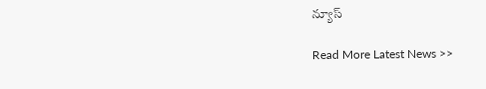న్యూస్‌

Read More Latest News >>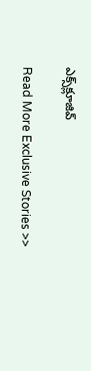ఎక్స్‌క్లూజివ్‌

Read More Exclusive Stories >>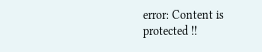error: Content is protected !!